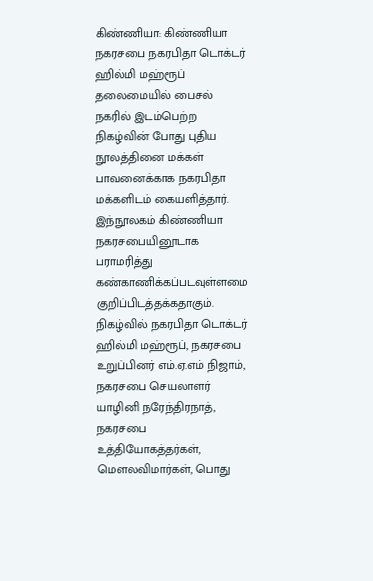கிண்ணியா: கிண்ணியா நகரசபை நகரபிதா டொக்டர் ஹில்மி மஹ்ரூப் தலைமையில் பைசல் நகரில் இடம்பெற்ற நிகழ்வின் போது புதிய நூலத்தினை மக்கள் பாவனைக்காக நகரபிதா மக்களிடம் கையளித்தார். இந்நூலகம் கிண்ணியா நகரசபையினூடாக பராமரித்து கண்காணிக்கப்படவுள்ளமை குறிப்பிடத்தக்கதாகும்.
நிகழ்வில் நகரபிதா டொக்டர் ஹில்மி மஹ்ரூப், நகரசபை உறுப்பினர் எம்.ஏ.எம் நிஜாம், நகரசபை செயலாளர் யாழினி நரேந்திரநாத், நகரசபை உத்தியோகத்தர்கள், மௌலவிமார்கள், பொது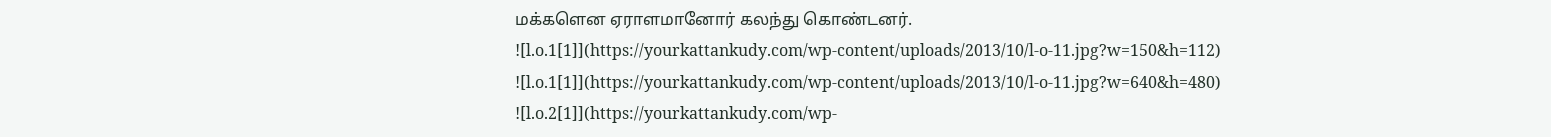மக்களென ஏராளமானோர் கலந்து கொண்டனர்.
![l.o.1[1]](https://yourkattankudy.com/wp-content/uploads/2013/10/l-o-11.jpg?w=150&h=112)
![l.o.1[1]](https://yourkattankudy.com/wp-content/uploads/2013/10/l-o-11.jpg?w=640&h=480)
![l.o.2[1]](https://yourkattankudy.com/wp-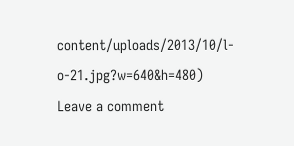content/uploads/2013/10/l-o-21.jpg?w=640&h=480)
Leave a comment